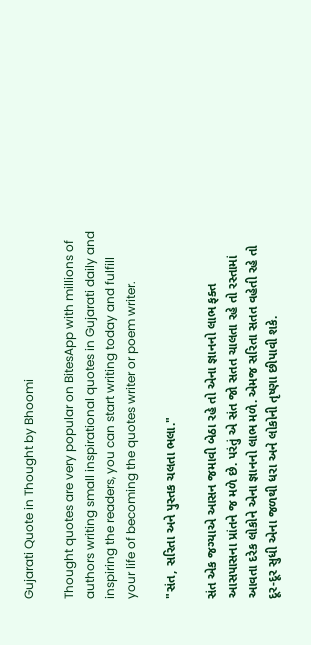Gujarati Quote in Thought by Bhoomi

Thought quotes are very popular on BitesApp with millions of authors writing small inspirational quotes in Gujarati daily and inspiring the readers, you can start writing today and fulfill your life of becoming the quotes writer or poem writer.

"સંત, સરિતા અને પુસ્તક ચલતા ભલા."

સંત એક જગ્યાએ આસન જમાવી બેઠા રહે તો એના જ્ઞાનનો લાભ ફક્ત આસપાસના પ્રાંતને જ મળે છે. પરંતું એ સંત જો સતત ચાલતા રહે તો રસ્તામાં આવતા દરેક લોકોને એના જ્ઞાનનો લાભ મળે. એમજ સરિતા સતત વહેતી રહે તો દૂર-દૂર સુધી એના જળથી ધરા અને લોકોની તૃષ્ણા છીપાવી શકે.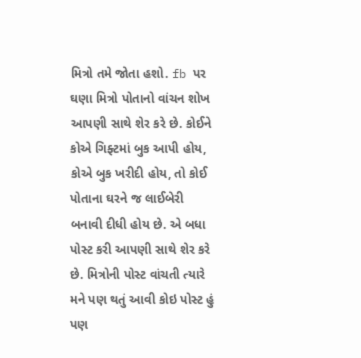મિત્રો તમે જોતા હશો. fb પર ઘણા મિત્રો પોતાનો વાંચન શોખ આપણી સાથે શેર કરે છે. કોઈને કોએ ગિફ્ટમાં બુક આપી હોય, કોએ બુક ખરીદી હોય, તો કોઈ પોતાના ઘરને જ લાઈબેરી બનાવી દીધી હોય છે. એ બધા પોસ્ટ કરી આપણી સાથે શેર કરે છે. મિત્રોની પોસ્ટ વાંચતી ત્યારે મને પણ થતું આવી કોઇ પોસ્ટ હું પણ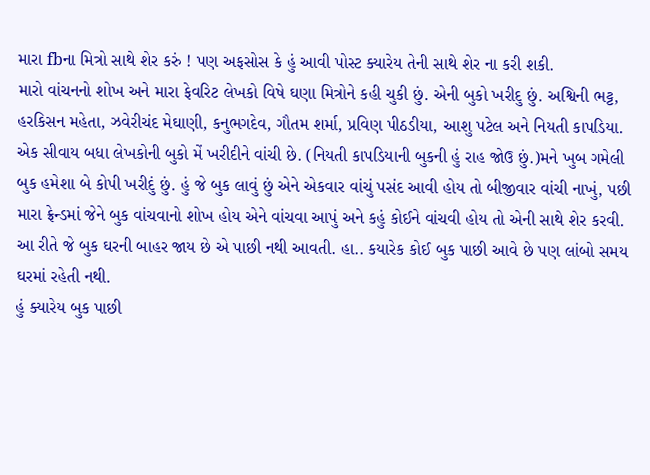મારા fbના મિત્રો સાથે શેર કરું ! પણ અફસોસ કે હું આવી પોસ્ટ ક્યારેય તેની સાથે શેર ના કરી શકી.
મારો વાંચનનો શોખ અને મારા ફેવરિટ લેખકો વિષે ઘણા મિત્રોને કહી ચુકી છું. એની બુકો ખરીદુ છું. અશ્વિની ભટ્ટ, હરકિસન મહેતા, ઝવેરીચંદ મેઘાણી, કનુભગદેવ, ગૌતમ શર્મા, પ્રવિણ પીઠડીયા, આશુ પટેલ અને નિયતી કાપડિયા. એક સીવાય બધા લેખકોની બુકો મેં ખરીદીને વાંચી છે. (નિયતી કાપડિયાની બુકની હું રાહ જોઉ છું.)મને ખુબ ગમેલી બુક હમેશા બે કોપી ખરીદું છું. હું જે બુક લાવું છું એને એકવાર વાંચું પસંદ આવી હોય તો બીજીવાર વાંચી નાખું, પછી મારા ફ્રેન્ડમાં જેને બુક વાંચવાનો શોખ હોય એને વાંચવા આપું અને કહું કોઈને વાંચવી હોય તો એની સાથે શેર કરવી. આ રીતે જે બુક ઘરની બાહર જાય છે એ પાછી નથી આવતી. હા.. કયારેક કોઈ બુક પાછી આવે છે પણ લાંબો સમય ઘરમાં રહેતી નથી.
હું ક્યારેય બુક પાછી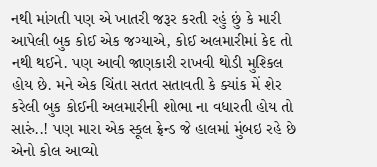નથી માંગતી પણ એ ખાતરી જરૂર કરતી રહું છું કે મારી આપેલી બુક કોઈ એક જગ્યાએ, કોઈ અલમારીમાં કેદ તો નથી થઈને. પણ આવી જાણકારી રાખવી થોડી મુશ્કિલ હોય છે. મને એક ચિંતા સતત સતાવતી કે ક્યાંક મેં શેર કરેલી બુક કોઈની અલમારીની શોભા ના વધારતી હોય તો સારું..! પણ મારા એક સ્કૂલ ફ્રેન્ડ જે હાલમાં મુંબઇ રહે છે એનો કોલ આવ્યો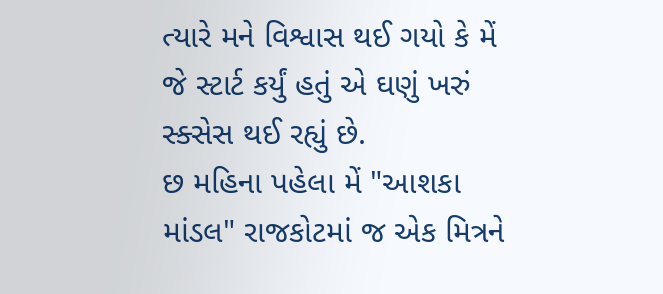ત્યારે મને વિશ્વાસ થઈ ગયો કે મેં જે સ્ટાર્ટ કર્યું હતું એ ઘણું ખરું સ્ક્સેસ થઈ રહ્યું છે.
છ મહિના પહેલા મેં "આશકા માંડલ" રાજકોટમાં જ એક મિત્રને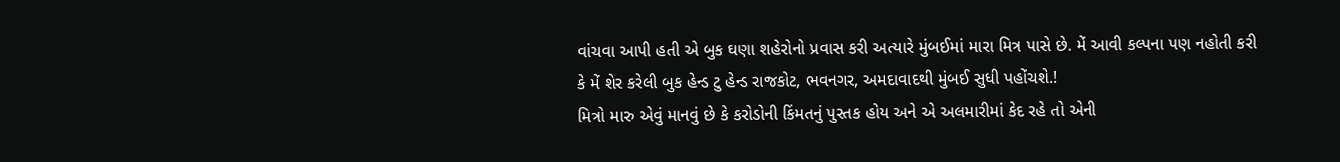વાંચવા આપી હતી એ બુક ઘણા શહેરોનો પ્રવાસ કરી અત્યારે મુંબઈમાં મારા મિત્ર પાસે છે. મેં આવી કલ્પના પણ નહોતી કરી કે મેં શેર કરેલી બુક હેન્ડ ટુ હેન્ડ રાજકોટ, ભવનગર, અમદાવાદથી મુંબઈ સુધી પહોંચશે.!
મિત્રો મારુ એવું માનવું છે કે કરોડોની કિંમતનું પુસ્તક હોય અને એ અલમારીમાં કેદ રહે તો એની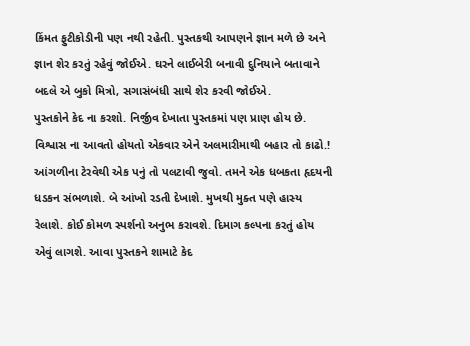કિંમત ફુટીકોડીની પણ નથી રહેતી. પુસ્તકથી આપણને જ્ઞાન મળે છે અને જ્ઞાન શેર કરતું રહેવું જોઈએ. ઘરને લાઈબેરી બનાવી દુનિયાને બતાવાને બદલે એ બુકો મિત્રો, સગાસંબંધી સાથે શેર કરવી જોઈએ.
પુસ્તકોને કેદ ના કરશો. નિર્જીવ દેખાતા પુસ્તકમાં પણ પ્રાણ હોય છે. વિશ્વાસ ના આવતો હોયતો એકવાર એને અલમારીમાથી બહાર તો કાઢો.! આંગળીના ટેરવેથી એક પનું તો પલટાવી જુવો. તમને એક ધબકતા હૃદયની ધડકન સંભળાશે. બે આંખો રડતી દેખાશે. મુખથી મુક્ત પણે હાસ્ય રેલાશે. કોઈ કોમળ સ્પર્શનો અનુભ કરાવશે. દિમાગ કલ્પના કરતું હોય એવું લાગશે. આવા પુસ્તકને શામાટે કેદ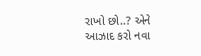રાખો છો..? એને આઝાદ કરો નવા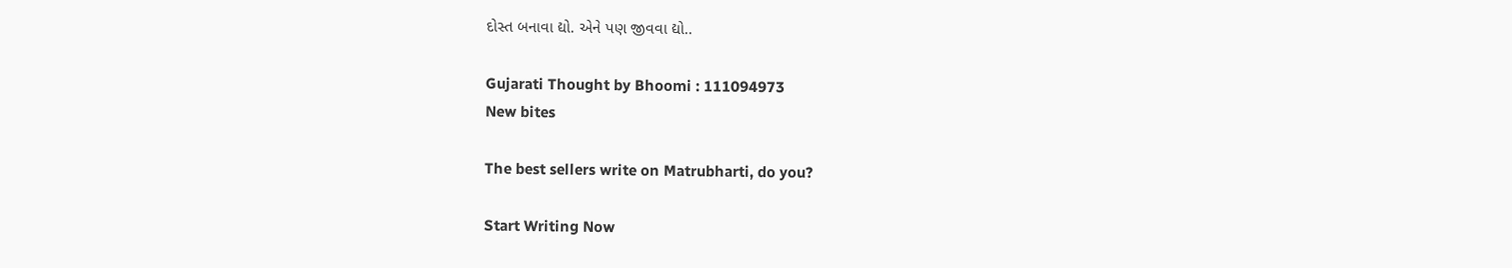દોસ્ત બનાવા દ્યો. એને પણ જીવવા દ્યો..

Gujarati Thought by Bhoomi : 111094973
New bites

The best sellers write on Matrubharti, do you?

Start Writing Now